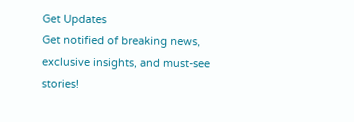Get Updates
Get notified of breaking news, exclusive insights, and must-see stories!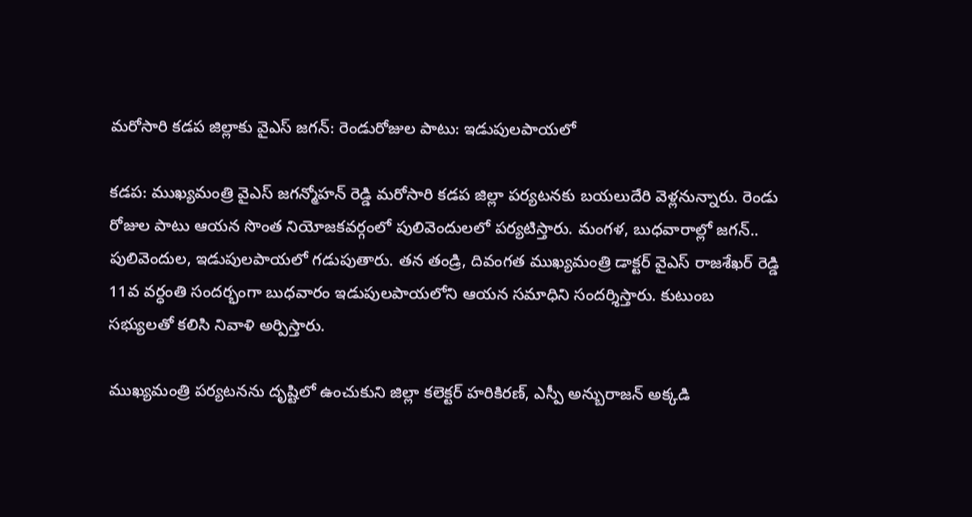మరోసారి కడప జిల్లాకు వైఎస్ జగన్: రెండురోజుల పాటు: ఇడుపులపాయలో

కడప: ముఖ్యమంత్రి వైఎస్ జగన్మోహన్ రెడ్డి మరోసారి కడప జిల్లా పర్యటనకు బయలుదేరి వెళ్లనున్నారు. రెండు రోజుల పాటు ఆయన సొంత నియోజకవర్గంలో పులివెందులలో పర్యటిస్తారు. మంగళ, బుధవారాల్లో జగన్.. పులివెందుల, ఇడుపులపాయలో గడుపుతారు. తన తండ్రి, దివంగత ముఖ్యమంత్రి డాక్టర్ వైఎస్ రాజశేఖర్ రెడ్డి 11వ వర్ధంతి సందర్భంగా బుధవారం ఇడుపులపాయలోని ఆయన సమాధిని సందర్శిస్తారు. కుటుంబ సభ్యులతో కలిసి నివాళి అర్పిస్తారు.

ముఖ్యమంత్రి పర్యటనను దృష్టిలో ఉంచుకుని జిల్లా కలెక్టర్ హరికిరణ్, ఎస్పీ అన్బురాజన్ అక్కడి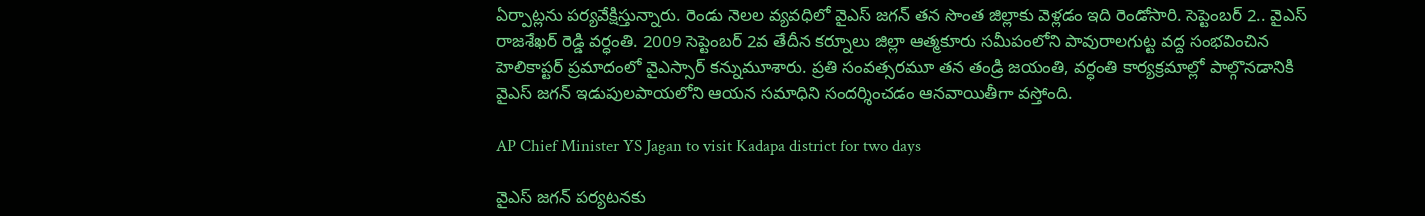ఏర్పాట్లను పర్యవేక్షిస్తున్నారు. రెండు నెలల వ్యవధిలో వైఎస్ జగన్ తన సొంత జిల్లాకు వెళ్లడం ఇది రెండోసారి. సెప్టెంబర్ 2.. వైఎస్ రాజశేఖర్ రెడ్డి వర్ధంతి. 2009 సెప్టెంబర్ 2వ తేదీన కర్నూలు జిల్లా ఆత్మకూరు సమీపంలోని పావురాలగుట్ట వద్ద సంభవించిన హెలికాప్టర్ ప్రమాదంలో వైఎస్సార్ కన్నుమూశారు. ప్రతి సంవత్సరమూ తన తండ్రి జయంతి, వర్ధంతి కార్యక్రమాల్లో పాల్గొనడానికి వైఎస్ జగన్ ఇడుపులపాయలోని ఆయన సమాధిని సందర్శించడం ఆనవాయితీగా వస్తోంది.

AP Chief Minister YS Jagan to visit Kadapa district for two days

వైఎస్ జగన్ పర్యటనకు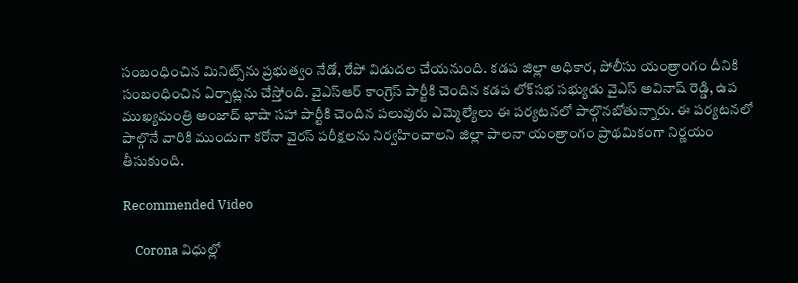సంబంధించిన మినిట్స్‌ను ప్రభుత్వం నేడో, రేపో విడుదల చేయనుంది. కడప జిల్లా అధికార, పోలీసు యంత్రాంగం దీనికి సంబంధించిన ఏర్పాట్లను చేస్తోంది. వైఎస్ఆర్ కాంగ్రెస్ పార్టీకి చెందిన కడప లోక్‌సభ సభ్యుడు వైఎస్ అవినాష్ రెడ్డి, ఉప ముఖ్యమంత్రి అంజాద్ భాషా సహా పార్టీకి చెందిన పలువురు ఎమ్మెల్యేలు ఈ పర్యటనలో పాల్గొనబోతున్నారు. ఈ పర్యటనలో పాల్గొనే వారికి ముందుగా కరోనా వైరస్ పరీక్షలను నిర్వహించాలని జిల్లా పాలనా యంత్రాంగం ప్రాథమికంగా నిర్ణయం తీసుకుంది.

Recommended Video

    Corona విధుల్లో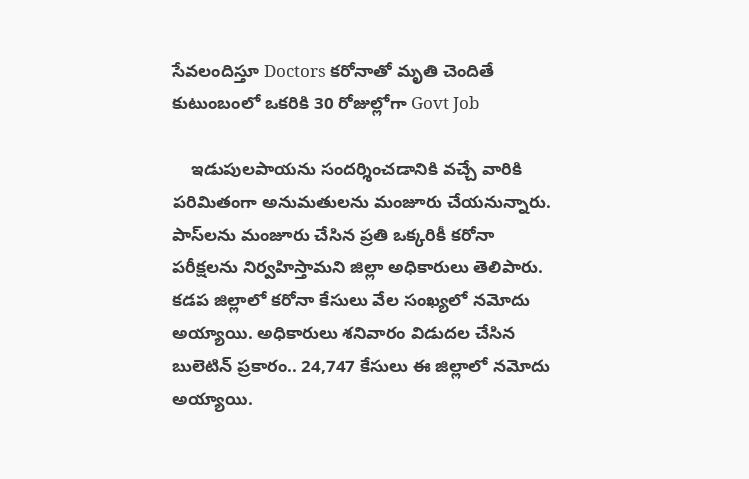సేవలందిస్తూ Doctors కరోనాతో మృతి చెందితే కుటుంబంలో ఒకరికి 30 రోజుల్లోగా Govt Job

    ఇడుపులపాయను సందర్శించడానికి వచ్చే వారికి పరిమితంగా అనుమతులను మంజూరు చేయనున్నారు. పాస్‌లను మంజూరు చేసిన ప్రతి ఒక్కరికీ కరోనా పరీక్షలను నిర్వహిస్తామని జిల్లా అధికారులు తెలిపారు. కడప జిల్లాలో కరోనా కేసులు వేల సంఖ్యలో నమోదు అయ్యాయి. అధికారులు శనివారం విడుదల చేసిన బులెటిన్ ప్రకారం.. 24,747 కేసులు ఈ జిల్లాలో నమోదు అయ్యాయి.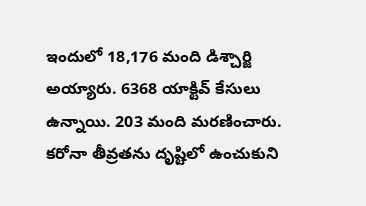ఇందులో 18,176 మంది డిశ్చార్జి అయ్యారు. 6368 యాక్టివ్ కేసులు ఉన్నాయి. 203 మంది మరణించారు. కరోనా తీవ్రతను దృష్టిలో ఉంచుకుని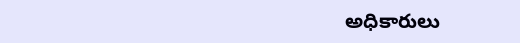అధికారులు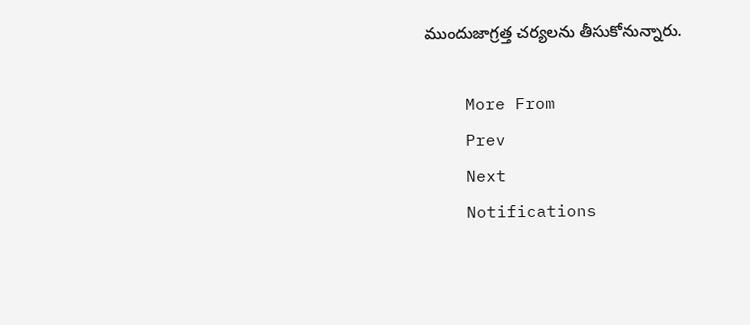ముందుజాగ్రత్త చర్యలను తీసుకోనున్నారు.

    More From
    Prev
    Next
    Notifications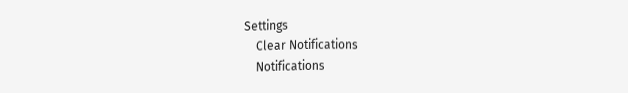Settings
    Clear Notifications
    Notifications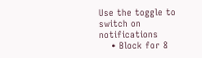Use the toggle to switch on notifications
    • Block for 8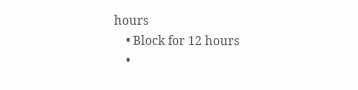hours
    • Block for 12 hours
    •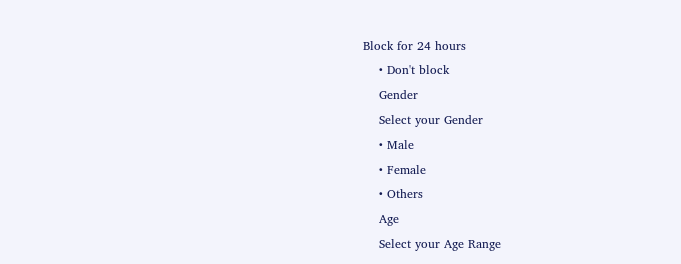Block for 24 hours
    • Don't block
    Gender
    Select your Gender
    • Male
    • Female
    • Others
    Age
    Select your Age Range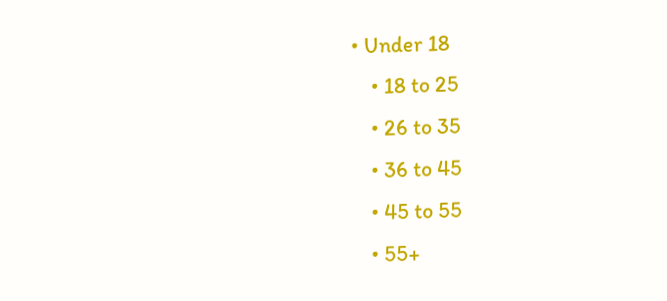• Under 18
    • 18 to 25
    • 26 to 35
    • 36 to 45
    • 45 to 55
    • 55+